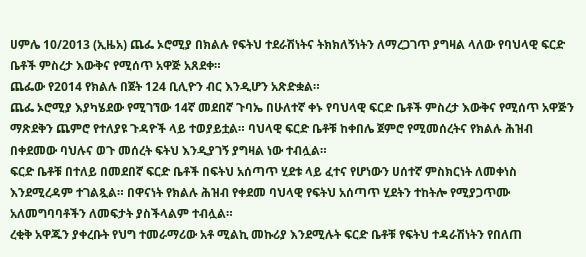ሀምሌ 10/2013 (ኢዜአ) ጨፌ ኦሮሚያ በክልሉ የፍትህ ተደራሽነትና ትክክለኝነትን ለማረጋገጥ ያግዛል ላለው የባህላዊ ፍርድ ቤቶች ምስረታ እውቅና የሚሰጥ አዋጅ አጸደቀ።
ጨፌው የ2014 የክልሉ በጀት 124 ቢሊዮን ብር እንዲሆን አጽድቋል።
ጨፌ ኦሮሚያ እያካሄደው የሚገኘው 14ኛ መደበኛ ጉባኤ በሁለተኛ ቀኑ የባህላዊ ፍርድ ቤቶች ምስረታ እውቅና የሚሰጥ አዋጅን ማጽደቅን ጨምሮ የተለያዩ ጉዳዮች ላይ ተወያይቷል። ባህላዊ ፍርድ ቤቶቹ ከቀበሌ ጀምሮ የሚመሰረትና የክልሉ ሕዝብ በቀደመው ባህሉና ወጉ መሰረት ፍትህ እንዲያገኝ ያግዛል ነው ተብሏል።
ፍርድ ቤቶቹ በተለይ በመደበኛ ፍርድ ቤቶች በፍትህ አሰጣጥ ሂደቱ ላይ ፈተና የሆነውን ሀሰተኛ ምስክርነት ለመቀነስ እንደሚረዳም ተገልጿል። በዋናነት የክልሉ ሕዝብ የቀደመ ባህላዊ የፍትህ አሰጣጥ ሂደትን ተከትሎ የሚያጋጥሙ አለመግባባቶችን ለመፍታት ያስችላልም ተብሏል።
ረቂቅ አዋጁን ያቀረቡት የህግ ተመራማሪው አቶ ሚልኪ መኩሪያ እንደሚሉት ፍርድ ቤቶቹ የፍትህ ተዳራሽነትን የበለጠ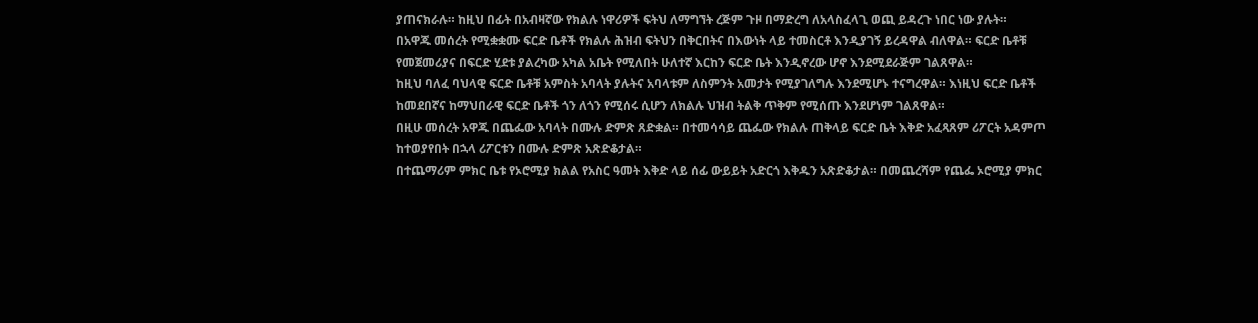ያጠናክራሉ። ከዚህ በፊት በአብዛኛው የክልሉ ነዋሪዎች ፍትህ ለማግኘት ረጅም ጉዞ በማድረግ ለአላስፈላጊ ወጪ ይዳረጉ ነበር ነው ያሉት።
በአዋጁ መሰረት የሚቋቋሙ ፍርድ ቤቶች የክልሉ ሕዝብ ፍትህን በቅርበትና በእውነት ላይ ተመስርቶ እንዲያገኝ ይረዳዋል ብለዋል። ፍርድ ቤቶቹ የመጀመሪያና በፍርድ ሂደቱ ያልረካው አካል አቤት የሚለበት ሁለተኛ እርከን ፍርድ ቤት እንዲኖረው ሆኖ እንደሚደራጅም ገልጸዋል።
ከዚህ ባለፈ ባህላዊ ፍርድ ቤቶቹ አምስት አባላት ያሉትና አባላቱም ለስምንት አመታት የሚያገለግሉ እንደሚሆኑ ተናግረዋል። እነዚህ ፍርድ ቤቶች ከመደበኛና ከማህበራዊ ፍርድ ቤቶች ጎን ለጎን የሚሰሩ ሲሆን ለክልሉ ህዝብ ትልቅ ጥቅም የሚሰጡ እንደሆነም ገልጸዋል።
በዚሁ መሰረት አዋጁ በጨፌው አባላት በሙሉ ድምጽ ጸድቋል። በተመሳሳይ ጨፌው የክልሉ ጠቅላይ ፍርድ ቤት እቅድ አፈጻጸም ሪፖርት አዳምጦ ከተወያየበት በኋላ ሪፖርቱን በሙሉ ድምጽ አጽድቆታል።
በተጨማሪም ምክር ቤቱ የኦሮሚያ ክልል የአስር ዓመት እቅድ ላይ ሰፊ ውይይት አድርጎ እቅዱን አጽድቆታል። በመጨረሻም የጨፌ ኦሮሚያ ምክር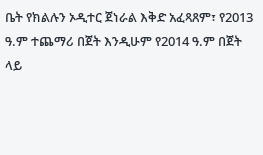ቤት የክልሉን ኦዲተር ጀነራል እቅድ አፈጻጸም፣ የ2013 ዓ.ም ተጨማሪ በጀት እንዲሁም የ2014 ዓ.ም በጀት ላይ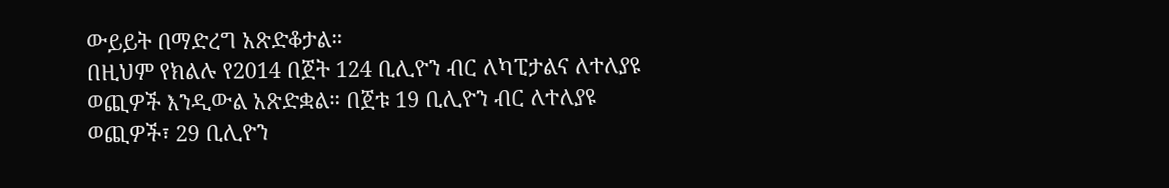ውይይት በማድረግ አጽድቆታል።
በዚህም የክልሉ የ2014 በጀት 124 ቢሊዮን ብር ለካፒታልና ለተለያዩ ወጪዎች እንዲውል አጽድቋል። በጀቱ 19 ቢሊዮን ብር ለተለያዩ ወጪዎች፣ 29 ቢሊዮን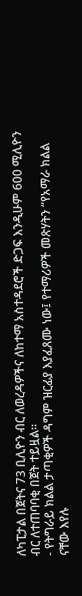ለካፒታል በጀትና 73 ቢሊዮን ብር ለወረዳዎችና ለከተማ አስተዳደሮች ድጋፍ እንዲሁም 600 ሚሊዮን ብር ለተጠባባቂ በጀት ተይዟል።
- የትግራይ ክልል ታጣቂዎች ዳግም ዝርፊያ እያፈጸሙ ነው፤ የተማሪዎች መጽሃትን “የአማራ ክልል ናቸው እየሉ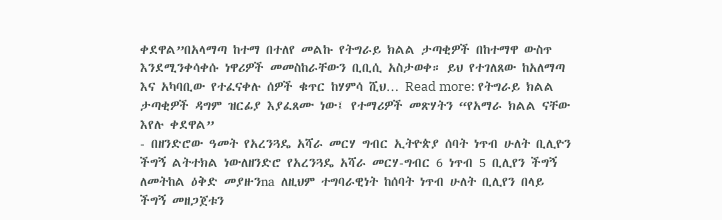ቀደዋል”በአላማጣ ከተማ በተለየ መልኩ የትግራይ ክልል ታጣቂዎች በከተማዋ ውስጥ እንደሚንቀሳቀሱ ነዋሪዎች መመስከራቸውን ቢቢሲ አስታወቀ። ይህ የተገለጸው ከአለማጣ እና አካባቢው የተፈናቀሉ ሰዎች ቁጥር ከሃምሳ ሺህ… Read more: የትግራይ ክልል ታጣቂዎች ዳግም ዝርፊያ እያፈጸሙ ነው፤ የተማሪዎች መጽሃትን “የአማራ ክልል ናቸው እየሉ ቀደዋል”
- በዘንድሮው ዓመት የአረንጓዴ አሻራ መርሃ ግብር ኢትዮጵያ ሰባት ነጥብ ሁለት ቢሊዮን ችግኝ ልትተክል ነውለዘንድሮ የአረንጓዴ አሻራ መርሃ-ግብር 6 ነጥብ 5 ቢሊየን ችግኝ ለመትከል ዕቅድ መያዙንna ለዚህም ተግባራዊነት ከሰባት ነጥብ ሁለት ቢሊየን በላይ ችግኝ መዘጋጀቱን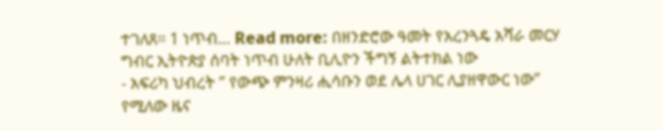ተገለጸ። 1 ነጥብ… Read more: በዘንድሮው ዓመት የአረንጓዴ አሻራ መርሃ ግብር ኢትዮጵያ ሰባት ነጥብ ሁለት ቢሊዮን ችግኝ ልትተክል ነው
- አፍሪካ ህብረት ” የውጭ ምንዛሪ ሒሳቡን ወደ ሌላ ሀገር ሊያዘዋውር ነው” የሚለው ዜና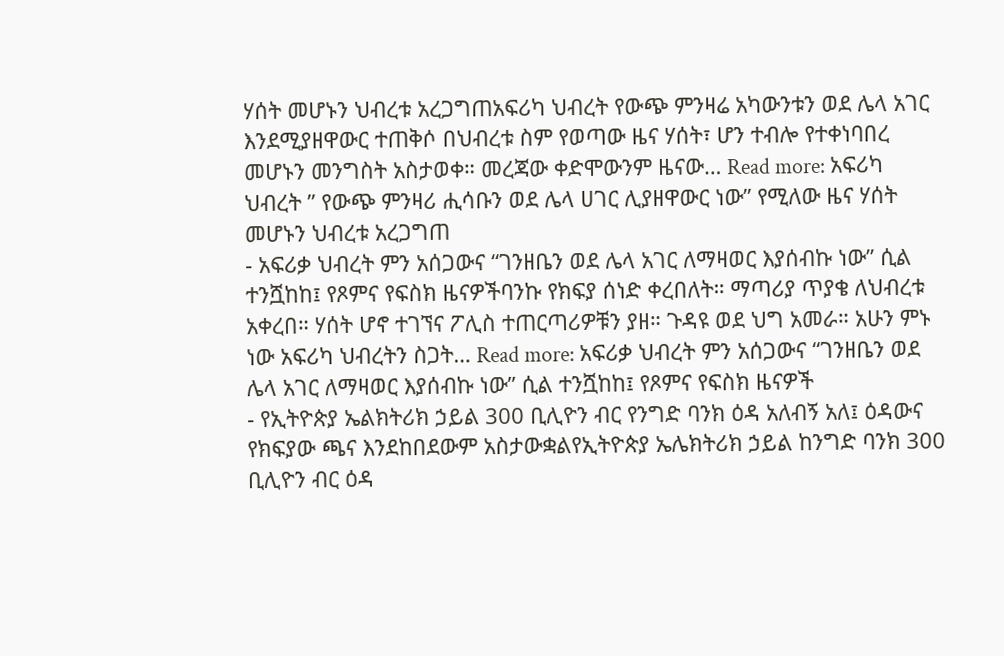ሃሰት መሆኑን ህብረቱ አረጋግጠአፍሪካ ህብረት የውጭ ምንዛሬ አካውንቱን ወደ ሌላ አገር እንደሚያዘዋውር ተጠቅሶ በህብረቱ ስም የወጣው ዜና ሃሰት፣ ሆን ተብሎ የተቀነባበረ መሆኑን መንግስት አስታወቀ። መረጃው ቀድሞውንም ዜናው… Read more: አፍሪካ ህብረት ” የውጭ ምንዛሪ ሒሳቡን ወደ ሌላ ሀገር ሊያዘዋውር ነው” የሚለው ዜና ሃሰት መሆኑን ህብረቱ አረጋግጠ
- አፍሪቃ ህብረት ምን አሰጋውና “ገንዘቤን ወደ ሌላ አገር ለማዛወር እያሰብኩ ነው” ሲል ተንሿከከ፤ የጾምና የፍስክ ዜናዎችባንኩ የክፍያ ሰነድ ቀረበለት። ማጣሪያ ጥያቄ ለህብረቱ አቀረበ። ሃሰት ሆኖ ተገኘና ፖሊስ ተጠርጣሪዎቹን ያዘ። ጉዳዩ ወደ ህግ አመራ። አሁን ምኑ ነው አፍሪካ ህብረትን ስጋት… Read more: አፍሪቃ ህብረት ምን አሰጋውና “ገንዘቤን ወደ ሌላ አገር ለማዛወር እያሰብኩ ነው” ሲል ተንሿከከ፤ የጾምና የፍስክ ዜናዎች
- የኢትዮጵያ ኤልክትሪክ ኃይል 300 ቢሊዮን ብር የንግድ ባንክ ዕዳ አለብኝ አለ፤ ዕዳውና የክፍያው ጫና እንደከበደውም አስታውቋልየኢትዮጵያ ኤሌክትሪክ ኃይል ከንግድ ባንክ 300 ቢሊዮን ብር ዕዳ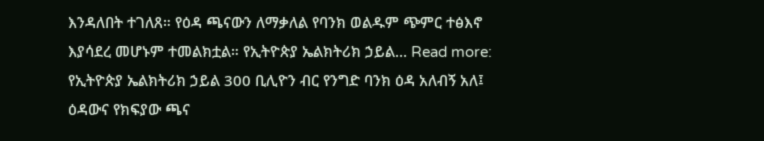እንዳለበት ተገለጸ። የዕዳ ጫናውን ለማቃለል የባንክ ወልዱም ጭምር ተፅእኖ እያሳደረ መሆኑም ተመልክቷል። የኢትዮጵያ ኤልክትሪክ ኃይል… Read more: የኢትዮጵያ ኤልክትሪክ ኃይል 300 ቢሊዮን ብር የንግድ ባንክ ዕዳ አለብኝ አለ፤ ዕዳውና የክፍያው ጫና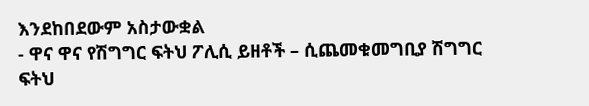እንደከበደውም አስታውቋል
- ዋና ዋና የሽግግር ፍትህ ፖሊሲ ይዘቶች – ሲጨመቁመግቢያ ሽግግር ፍትህ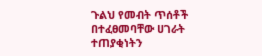ጉልህ የመብት ጥሰቶች በተፈፀመባቸው ሀገራት ተጠያቂነትን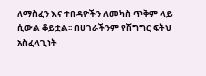ለማስፈን እና ተበዳዮችን ለመካስ ጥቅም ላይ ሲውል ቆይቷል፡፡ በሀገራችንም የሽግግር ፍትህ አስፈላጊነት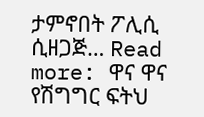ታምኖበት ፖሊሲ ሲዘጋጅ… Read more: ዋና ዋና የሽግግር ፍትህ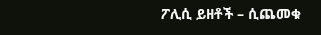ፖሊሲ ይዘቶች – ሲጨመቁ